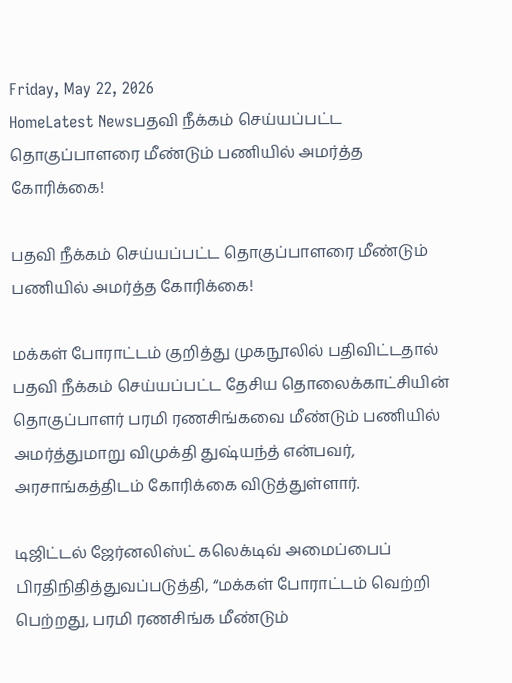Friday, May 22, 2026
HomeLatest Newsபதவி நீக்கம் செய்யப்பட்ட தொகுப்பாளரை மீண்டும் பணியில் அமர்த்த கோரிக்கை!

பதவி நீக்கம் செய்யப்பட்ட தொகுப்பாளரை மீண்டும் பணியில் அமர்த்த கோரிக்கை!

மக்கள் போராட்டம் குறித்து முகநூலில் பதிவிட்டதால் பதவி நீக்கம் செய்யப்பட்ட தேசிய தொலைக்காட்சியின் தொகுப்பாளர் பரமி ரணசிங்கவை மீண்டும் பணியில் அமர்த்துமாறு விமுக்தி துஷ்யந்த் என்பவர், அரசாங்கத்திடம் கோரிக்கை விடுத்துள்ளார்.

டிஜிட்டல் ஜேர்னலிஸ்ட் கலெக்டிவ் அமைப்பைப் பிரதிநிதித்துவப்படுத்தி, “மக்கள் போராட்டம் வெற்றி பெற்றது, பரமி ரணசிங்க மீண்டும்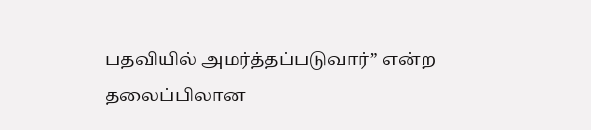பதவியில் அமர்த்தப்படுவார்” என்ற தலைப்பிலான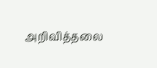அறிவித்தலை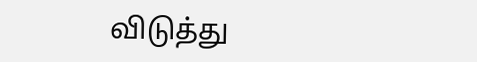விடுத்து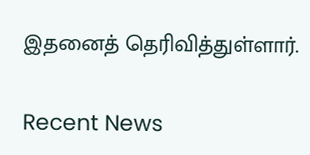இதனைத் தெரிவித்துள்ளார்.

Recent News